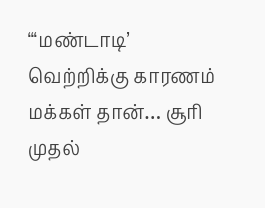“‘மண்டாடி’ வெற்றிக்கு காரணம் மக்கள் தான்… சூரி முதல்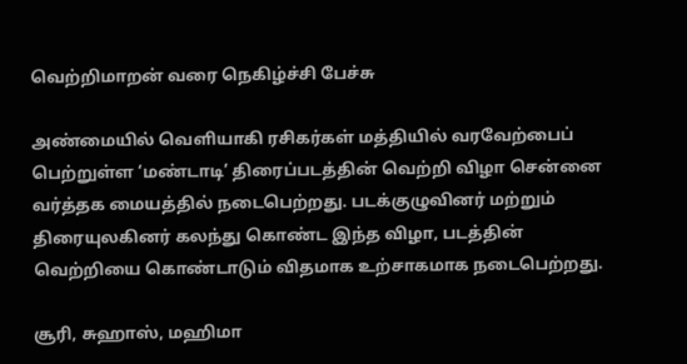வெற்றிமாறன் வரை நெகிழ்ச்சி பேச்சு

அண்மையில் வெளியாகி ரசிகர்கள் மத்தியில் வரவேற்பைப் பெற்றுள்ள ‘மண்டாடி’ திரைப்படத்தின் வெற்றி விழா சென்னை வர்த்தக மையத்தில் நடைபெற்றது. படக்குழுவினர் மற்றும் திரையுலகினர் கலந்து கொண்ட இந்த விழா, படத்தின் வெற்றியை கொண்டாடும் விதமாக உற்சாகமாக நடைபெற்றது.

சூரி, சுஹாஸ், மஹிமா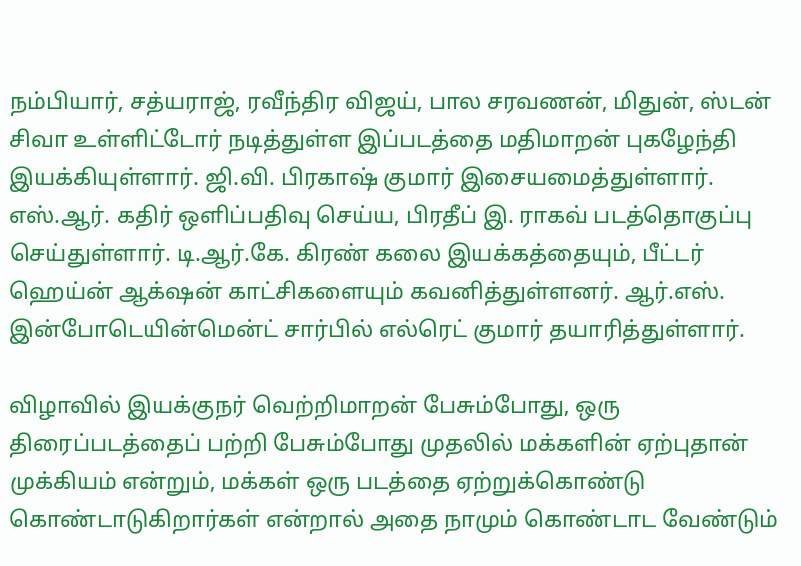நம்பியார், சத்யராஜ், ரவீந்திர விஜய், பால சரவணன், மிதுன், ஸ்டன் சிவா உள்ளிட்டோர் நடித்துள்ள இப்படத்தை மதிமாறன் புகழேந்தி இயக்கியுள்ளார். ஜி.வி. பிரகாஷ் குமார் இசையமைத்துள்ளார். எஸ்.ஆர். கதிர் ஒளிப்பதிவு செய்ய, பிரதீப் இ. ராகவ் படத்தொகுப்பு செய்துள்ளார். டி.ஆர்.கே. கிரண் கலை இயக்கத்தையும், பீட்டர் ஹெய்ன் ஆக்‌ஷன் காட்சிகளையும் கவனித்துள்ளனர். ஆர்.எஸ். இன்போடெயின்மென்ட் சார்பில் எல்ரெட் குமார் தயாரித்துள்ளார்.

விழாவில் இயக்குநர் வெற்றிமாறன் பேசும்போது, ஒரு திரைப்படத்தைப் பற்றி பேசும்போது முதலில் மக்களின் ஏற்புதான் முக்கியம் என்றும், மக்கள் ஒரு படத்தை ஏற்றுக்கொண்டு கொண்டாடுகிறார்கள் என்றால் அதை நாமும் கொண்டாட வேண்டும்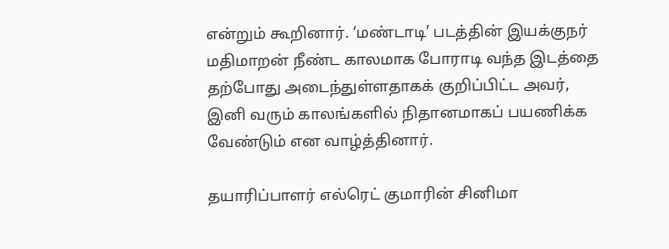என்றும் கூறினார். ‘மண்டாடி’ படத்தின் இயக்குநர் மதிமாறன் நீண்ட காலமாக போராடி வந்த இடத்தை தற்போது அடைந்துள்ளதாகக் குறிப்பிட்ட அவர், இனி வரும் காலங்களில் நிதானமாகப் பயணிக்க வேண்டும் என வாழ்த்தினார்.

தயாரிப்பாளர் எல்ரெட் குமாரின் சினிமா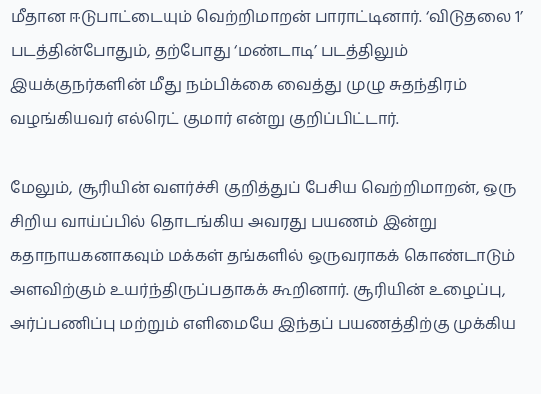மீதான ஈடுபாட்டையும் வெற்றிமாறன் பாராட்டினார். ‘விடுதலை 1’ படத்தின்போதும், தற்போது ‘மண்டாடி’ படத்திலும் இயக்குநர்களின் மீது நம்பிக்கை வைத்து முழு சுதந்திரம் வழங்கியவர் எல்ரெட் குமார் என்று குறிப்பிட்டார்.

மேலும், சூரியின் வளர்ச்சி குறித்துப் பேசிய வெற்றிமாறன், ஒரு சிறிய வாய்ப்பில் தொடங்கிய அவரது பயணம் இன்று கதாநாயகனாகவும் மக்கள் தங்களில் ஒருவராகக் கொண்டாடும் அளவிற்கும் உயர்ந்திருப்பதாகக் கூறினார். சூரியின் உழைப்பு, அர்ப்பணிப்பு மற்றும் எளிமையே இந்தப் பயணத்திற்கு முக்கிய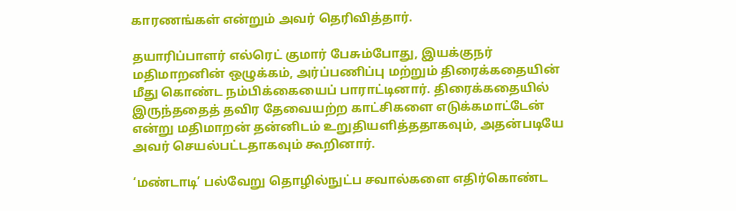காரணங்கள் என்றும் அவர் தெரிவித்தார்.

தயாரிப்பாளர் எல்ரெட் குமார் பேசும்போது, இயக்குநர் மதிமாறனின் ஒழுக்கம், அர்ப்பணிப்பு மற்றும் திரைக்கதையின் மீது கொண்ட நம்பிக்கையைப் பாராட்டினார். திரைக்கதையில் இருந்ததைத் தவிர தேவையற்ற காட்சிகளை எடுக்கமாட்டேன் என்று மதிமாறன் தன்னிடம் உறுதியளித்ததாகவும், அதன்படியே அவர் செயல்பட்டதாகவும் கூறினார்.

‘மண்டாடி’ பல்வேறு தொழில்நுட்ப சவால்களை எதிர்கொண்ட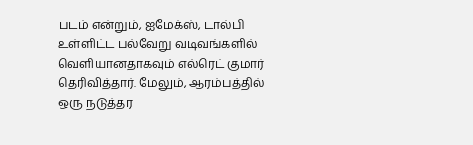படம் என்றும், ஐமேக்ஸ், டால்பி உள்ளிட்ட பல்வேறு வடிவங்களில் வெளியானதாகவும் எல்ரெட் குமார் தெரிவித்தார். மேலும், ஆரம்பத்தில் ஒரு நடுத்தர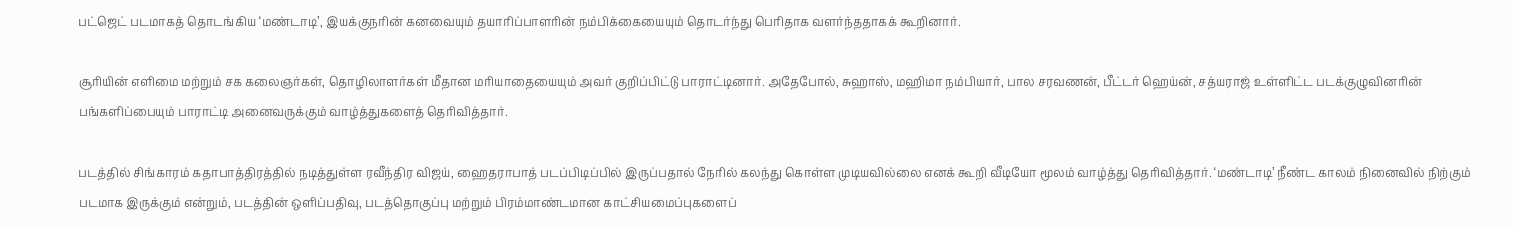பட்ஜெட் படமாகத் தொடங்கிய ‘மண்டாடி’, இயக்குநரின் கனவையும் தயாரிப்பாளரின் நம்பிக்கையையும் தொடர்ந்து பெரிதாக வளர்ந்ததாகக் கூறினார்.

சூரியின் எளிமை மற்றும் சக கலைஞர்கள், தொழிலாளர்கள் மீதான மரியாதையையும் அவர் குறிப்பிட்டு பாராட்டினார். அதேபோல், சுஹாஸ், மஹிமா நம்பியார், பால சரவணன், பீட்டர் ஹெய்ன், சத்யராஜ் உள்ளிட்ட படக்குழுவினரின் பங்களிப்பையும் பாராட்டி அனைவருக்கும் வாழ்த்துகளைத் தெரிவித்தார்.

படத்தில் சிங்காரம் கதாபாத்திரத்தில் நடித்துள்ள ரவீந்திர விஜய், ஹைதராபாத் படப்பிடிப்பில் இருப்பதால் நேரில் கலந்து கொள்ள முடியவில்லை எனக் கூறி வீடியோ மூலம் வாழ்த்து தெரிவித்தார். ‘மண்டாடி’ நீண்ட காலம் நினைவில் நிற்கும் படமாக இருக்கும் என்றும், படத்தின் ஒளிப்பதிவு, படத்தொகுப்பு மற்றும் பிரம்மாண்டமான காட்சியமைப்புகளைப்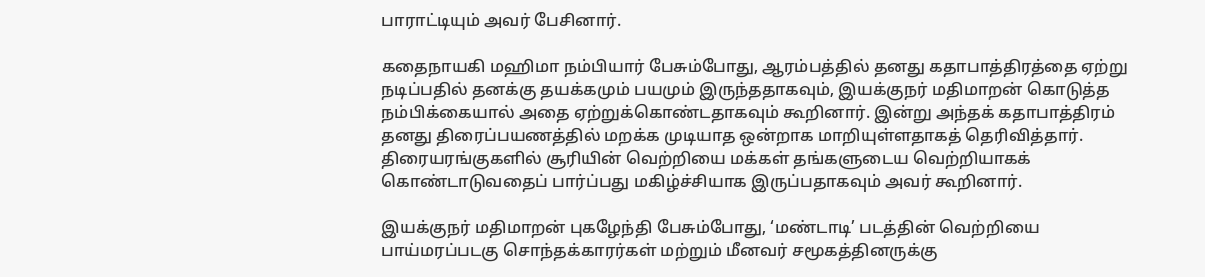பாராட்டியும் அவர் பேசினார்.

கதைநாயகி மஹிமா நம்பியார் பேசும்போது, ஆரம்பத்தில் தனது கதாபாத்திரத்தை ஏற்று நடிப்பதில் தனக்கு தயக்கமும் பயமும் இருந்ததாகவும், இயக்குநர் மதிமாறன் கொடுத்த நம்பிக்கையால் அதை ஏற்றுக்கொண்டதாகவும் கூறினார். இன்று அந்தக் கதாபாத்திரம் தனது திரைப்பயணத்தில் மறக்க முடியாத ஒன்றாக மாறியுள்ளதாகத் தெரிவித்தார். திரையரங்குகளில் சூரியின் வெற்றியை மக்கள் தங்களுடைய வெற்றியாகக் கொண்டாடுவதைப் பார்ப்பது மகிழ்ச்சியாக இருப்பதாகவும் அவர் கூறினார்.

இயக்குநர் மதிமாறன் புகழேந்தி பேசும்போது, ‘மண்டாடி’ படத்தின் வெற்றியை பாய்மரப்படகு சொந்தக்காரர்கள் மற்றும் மீனவர் சமூகத்தினருக்கு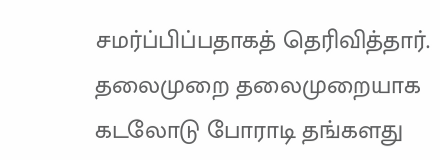சமர்ப்பிப்பதாகத் தெரிவித்தார். தலைமுறை தலைமுறையாக கடலோடு போராடி தங்களது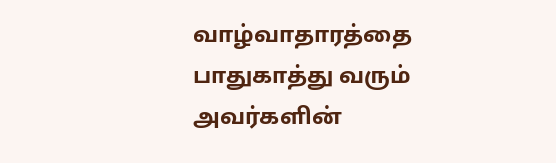வாழ்வாதாரத்தை பாதுகாத்து வரும் அவர்களின்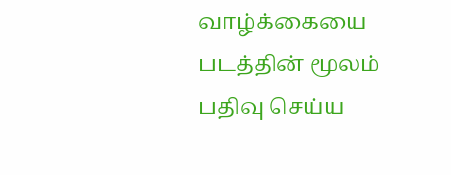வாழ்க்கையை படத்தின் மூலம் பதிவு செய்ய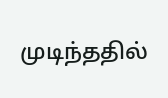முடிந்ததில்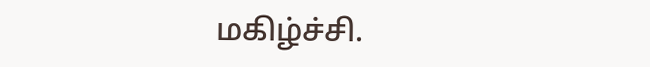மகிழ்ச்சி.